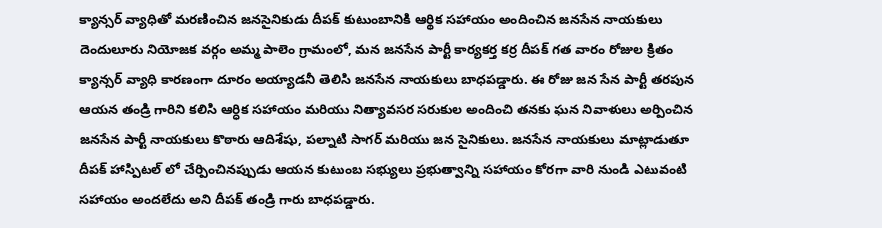క్యాన్సర్ వ్యాధితో మరణించిన జనసైనికుడు దీపక్ కుటుంబానికి ఆర్థిక సహాయం అందించిన జనసేన నాయకులు
దెందులూరు నియోజక వర్గం అమ్మ పాలెం గ్రామంలో, మన జనసేన పార్టీ కార్యకర్త కర్ర దీపక్ గత వారం రోజుల క్రితం క్యాన్సర్ వ్యాధి కారణంగా దూరం అయ్యాడనీ తెలిసి జనసేన నాయకులు బాధపడ్డారు. ఈ రోజు జన సేన పార్టీ తరపున ఆయన తండ్రి గారిని కలిసి ఆర్ధిక సహాయం మరియు నిత్యావసర సరుకుల అందించి తనకు ఘన నివాళులు అర్పించిన జనసేన పార్టీ నాయకులు కొఠారు ఆదిశేషు, పల్నాటి సాగర్ మరియు జన సైనికులు. జనసేన నాయకులు మాట్లాడుతూ దీపక్ హాస్పిటల్ లో చేర్పించినప్పుడు ఆయన కుటుంబ సభ్యులు ప్రభుత్వాన్ని సహాయం కోరగా వారి నుండి ఎటువంటి సహాయం అందలేదు అని దీపక్ తండ్రి గారు బాధపడ్డారు.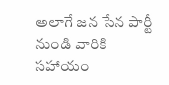అలాగే జన సేన పార్టీ నుండి వారికి సహాయం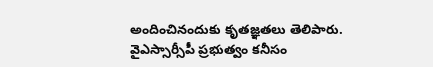అందించినందుకు కృతజ్ఞతలు తెలిపారు. వైఎస్సార్సీపీ ప్రభుత్వం కనీసం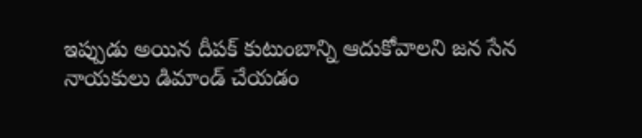ఇప్పుడు అయిన దీపక్ కుటుంబాన్ని ఆదుకోవాలని జన సేన నాయకులు డిమాండ్ చేయడం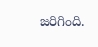జరిగింది.